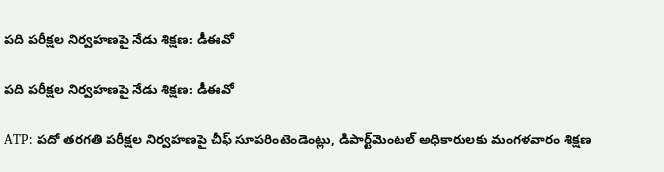పది పరీక్షల నిర్వహణపై నేడు శిక్షణ: డీఈవో

పది పరీక్షల నిర్వహణపై నేడు శిక్షణ: డీఈవో

ATP: పదో తరగతి పరీక్షల నిర్వహణపై చీఫ్ సూపరింటెండెంట్లు, డిపార్ట్‌మెంటల్ అధికారులకు మంగళవారం శిక్షణ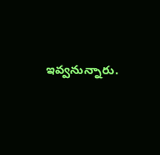ఇవ్వనున్నారు.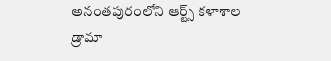అనంతపురంలోని ఆర్ట్స్ కళాశాల డ్రామా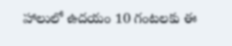హాలులో ఉదయం 10 గంటలకు ఈ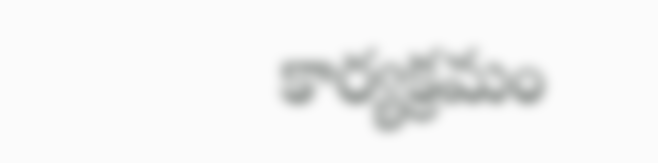కార్యక్రమం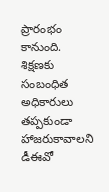ప్రారంభం కానుంది. శిక్షణకు సంబంధిత అధికారులు తప్పకుండా హాజరుకావాలని డీఈవో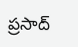ప్రసాద్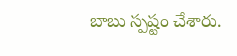బాబు స్పష్టం చేశారు.